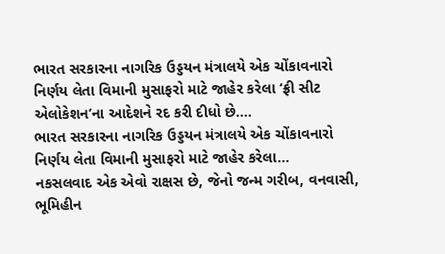ભારત સરકારના નાગરિક ઉડ્ડયન મંત્રાલયે એક ચોંકાવનારો નિર્ણય લેતા વિમાની મુસાફરો માટે જાહેર કરેલા ‘ફ્રી સીટ એલોકેશન’ના આદેશને રદ કરી દીધો છે....
ભારત સરકારના નાગરિક ઉડ્ડયન મંત્રાલયે એક ચોંકાવનારો નિર્ણય લેતા વિમાની મુસાફરો માટે જાહેર કરેલા...
નકસલવાદ એક એવો રાક્ષસ છે, જેનો જન્મ ગરીબ, વનવાસી, ભૂમિહીન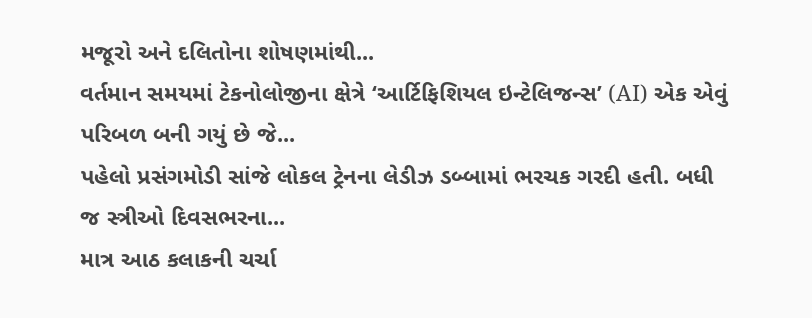મજૂરો અને દલિતોના શોષણમાંથી...
વર્તમાન સમયમાં ટેકનોલોજીના ક્ષેત્રે ‘આર્ટિફિશિયલ ઇન્ટેલિજન્સ’ (AI) એક એવું પરિબળ બની ગયું છે જે...
પહેલો પ્રસંગમોડી સાંજે લોકલ ટ્રેનના લેડીઝ ડબ્બામાં ભરચક ગરદી હતી. બધી જ સ્ત્રીઓ દિવસભરના...
માત્ર આઠ કલાકની ચર્ચા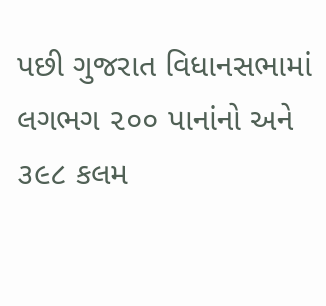પછી ગુજરાત વિધાનસભામાં લગભગ ૨૦૦ પાનાંનો અને ૩૯૮ કલમ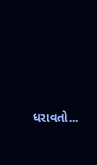ધરાવતો...